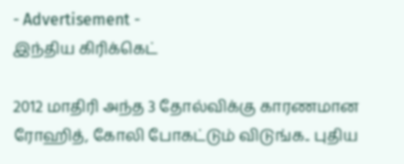- Advertisement -
இந்திய கிரிக்கெட்

2012 மாதிரி அந்த 3 தோல்விக்கு காரணமான ரோஹித், கோலி போகட்டும் விடுங்க.. புதிய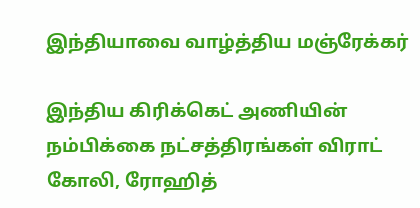இந்தியாவை வாழ்த்திய மஞ்ரேக்கர்

இந்திய கிரிக்கெட் அணியின் நம்பிக்கை நட்சத்திரங்கள் விராட் கோலி, ரோஹித்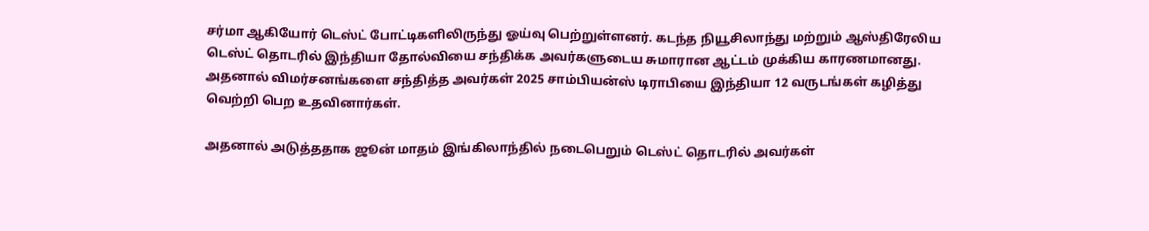சர்மா ஆகியோர் டெஸ்ட் போட்டிகளிலிருந்து ஓய்வு பெற்றுள்ளனர். கடந்த நியூசிலாந்து மற்றும் ஆஸ்திரேலிய டெஸ்ட் தொடரில் இந்தியா தோல்வியை சந்திக்க அவர்களுடைய சுமாரான ஆட்டம் முக்கிய காரணமானது. அதனால் விமர்சனங்களை சந்தித்த அவர்கள் 2025 சாம்பியன்ஸ் டிராபியை இந்தியா 12 வருடங்கள் கழித்து வெற்றி பெற உதவினார்கள்.

அதனால் அடுத்ததாக ஜூன் மாதம் இங்கிலாந்தில் நடைபெறும் டெஸ்ட் தொடரில் அவர்கள்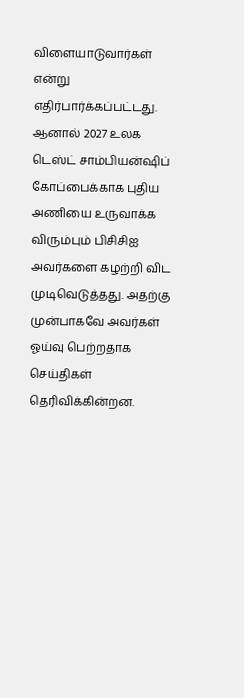விளையாடுவார்கள் என்று எதிர்பார்க்கப்பட்டது. ஆனால் 2027 உலக டெஸ்ட் சாம்பியன்ஷிப் கோப்பைக்காக புதிய அணியை உருவாக்க விரும்பும் பிசிசிஐ அவர்களை கழற்றி விட முடிவெடுத்தது. அதற்கு முன்பாகவே அவர்கள் ஓய்வு பெற்றதாக செய்திகள் தெரிவிக்கின்றன.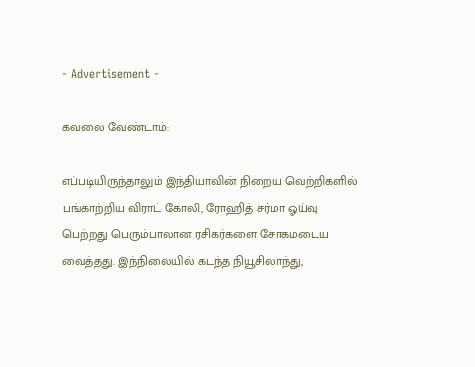- Advertisement -

கவலை வேண்டாம்:

எப்படியிருந்தாலும் இந்தியாவின் நிறைய வெற்றிகளில் பங்காற்றிய விராட் கோலி, ரோஹித் சர்மா ஓய்வு பெற்றது பெரும்பாலான ரசிகர்களை சோகமடைய வைத்தது. இந்நிலையில் கடந்த நியூசிலாந்து,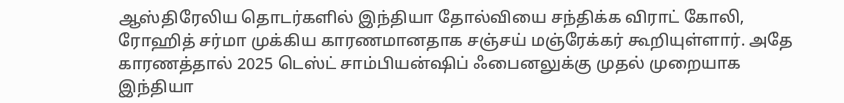ஆஸ்திரேலிய தொடர்களில் இந்தியா தோல்வியை சந்திக்க விராட் கோலி, ரோஹித் சர்மா முக்கிய காரணமானதாக சஞ்சய் மஞ்ரேக்கர் கூறியுள்ளார். அதே காரணத்தால் 2025 டெஸ்ட் சாம்பியன்ஷிப் ஃபைனலுக்கு முதல் முறையாக இந்தியா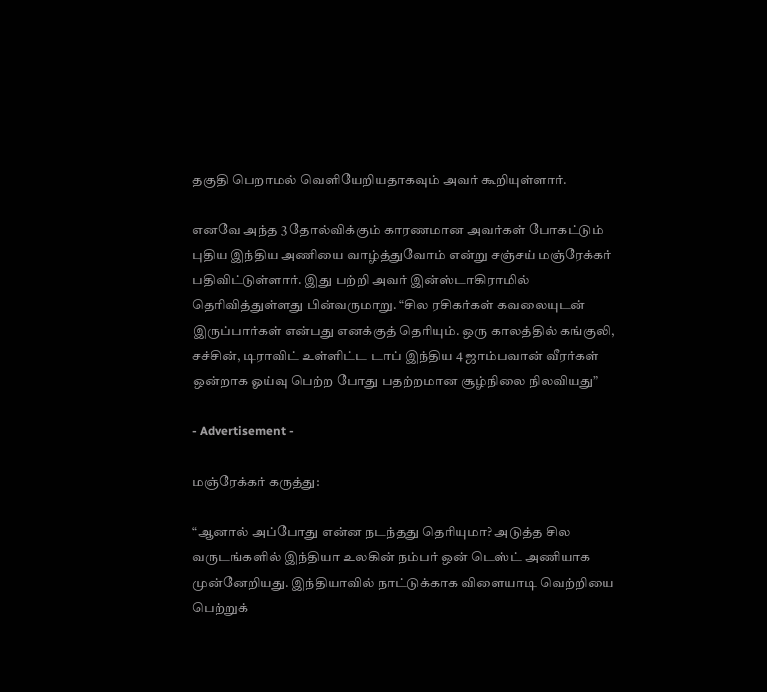தகுதி பெறாமல் வெளியேறியதாகவும் அவர் கூறியுள்ளார்.

எனவே அந்த 3 தோல்விக்கும் காரணமான அவர்கள் போகட்டும் புதிய இந்திய அணியை வாழ்த்துவோம் என்று சஞ்சய் மஞ்ரேக்கர் பதிவிட்டுள்ளார். இது பற்றி அவர் இன்ஸ்டாகிராமில் தெரிவித்துள்ளது பின்வருமாறு. “சில ரசிகர்கள் கவலையுடன் இருப்பார்கள் என்பது எனக்குத் தெரியும். ஒரு காலத்தில் கங்குலி, சச்சின், டிராவிட் உள்ளிட்ட டாப் இந்திய 4 ஜாம்பவான் வீரர்கள் ஒன்றாக ஓய்வு பெற்ற போது பதற்றமான சூழ்நிலை நிலவியது”

- Advertisement -

மஞ்ரேக்கர் கருத்து:

“ஆனால் அப்போது என்ன நடந்தது தெரியுமா? அடுத்த சில வருடங்களில் இந்தியா உலகின் நம்பர் ஒன் டெஸ்ட் அணியாக முன்னேறியது. இந்தியாவில் நாட்டுக்காக விளையாடி வெற்றியை பெற்றுக்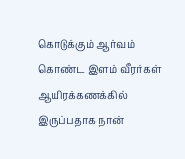கொடுக்கும் ஆர்வம் கொண்ட இளம் வீரர்கள் ஆயிரக்கணக்கில் இருப்பதாக நான்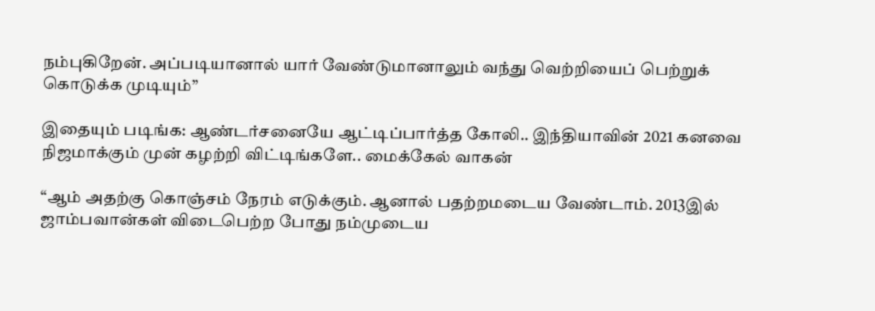நம்புகிறேன். அப்படியானால் யார் வேண்டுமானாலும் வந்து வெற்றியைப் பெற்றுக் கொடுக்க முடியும்”

இதையும் படிங்க: ஆண்டர்சனையே ஆட்டிப்பார்த்த கோலி.. இந்தியாவின் 2021 கனவை நிஜமாக்கும் முன் கழற்றி விட்டிங்களே.. மைக்கேல் வாகன்

“ஆம் அதற்கு கொஞ்சம் நேரம் எடுக்கும். ஆனால் பதற்றமடைய வேண்டாம். 2013இல் ஜாம்பவான்கள் விடைபெற்ற போது நம்முடைய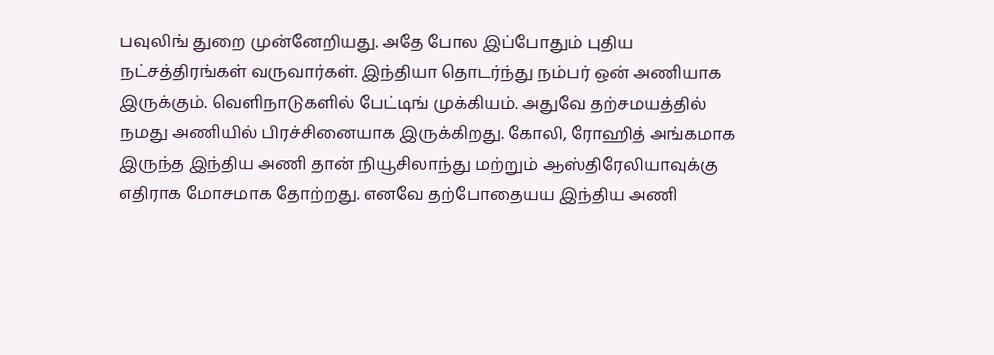பவுலிங் துறை முன்னேறியது. அதே போல இப்போதும் புதிய நட்சத்திரங்கள் வருவார்கள். இந்தியா தொடர்ந்து நம்பர் ஒன் அணியாக இருக்கும். வெளிநாடுகளில் பேட்டிங் முக்கியம். அதுவே தற்சமயத்தில் நமது அணியில் பிரச்சினையாக இருக்கிறது. கோலி, ரோஹித் அங்கமாக இருந்த இந்திய அணி தான் நியூசிலாந்து மற்றும் ஆஸ்திரேலியாவுக்கு எதிராக மோசமாக தோற்றது. எனவே தற்போதையய இந்திய அணி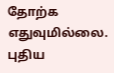தோற்க எதுவுமில்லை. புதிய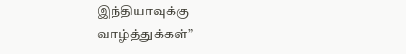இந்தியாவுக்கு வாழ்த்துக்கள்”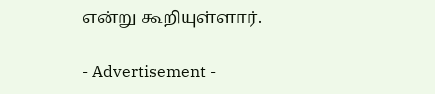என்று கூறியுள்ளார்.

- Advertisement -